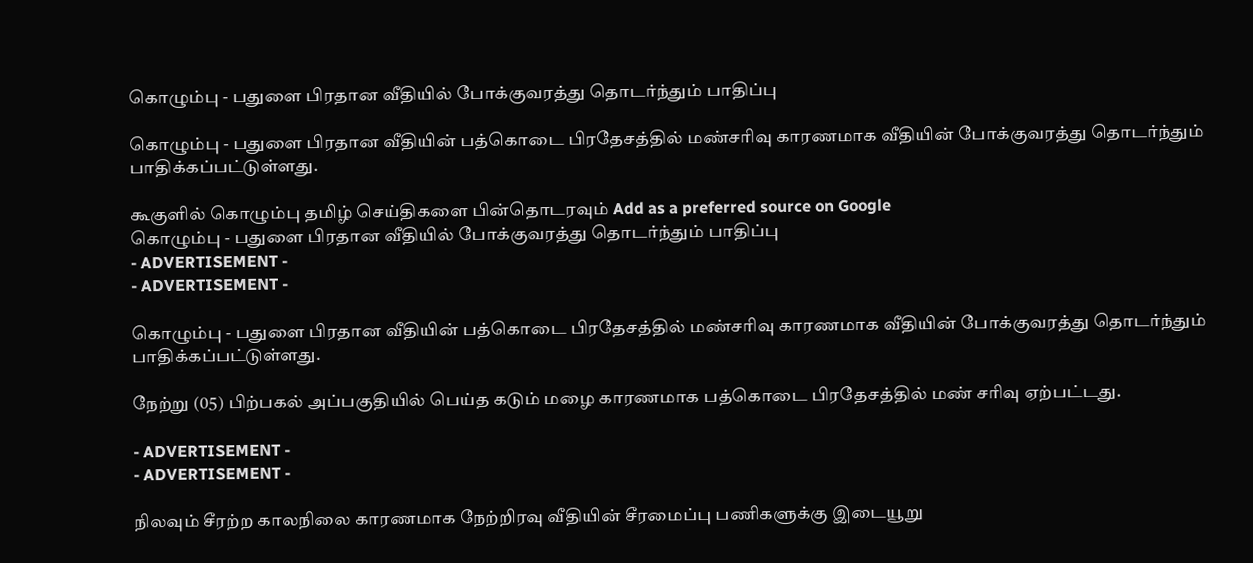கொழும்பு - பதுளை பிரதான வீதியில் போக்குவரத்து தொடர்ந்தும் பாதிப்பு

கொழும்பு - பதுளை பிரதான வீதியின் பத்கொடை பிரதேசத்தில் மண்சரிவு காரணமாக வீதியின் போக்குவரத்து தொடர்ந்தும் பாதிக்கப்பட்டுள்ளது.

கூகுளில் கொழும்பு தமிழ் செய்திகளை பின்தொடரவும் Add as a preferred source on Google
கொழும்பு - பதுளை பிரதான வீதியில் போக்குவரத்து தொடர்ந்தும் பாதிப்பு
- ADVERTISEMENT -
- ADVERTISEMENT -

கொழும்பு - பதுளை பிரதான வீதியின் பத்கொடை பிரதேசத்தில் மண்சரிவு காரணமாக வீதியின் போக்குவரத்து தொடர்ந்தும் பாதிக்கப்பட்டுள்ளது.

நேற்று (05) பிற்பகல் அப்பகுதியில் பெய்த கடும் மழை காரணமாக பத்கொடை பிரதேசத்தில் மண் சரிவு ஏற்பட்டது.

- ADVERTISEMENT -
- ADVERTISEMENT -

நிலவும் சீரற்ற காலநிலை காரணமாக நேற்றிரவு வீதியின் சீரமைப்பு பணிகளுக்கு இடையூறு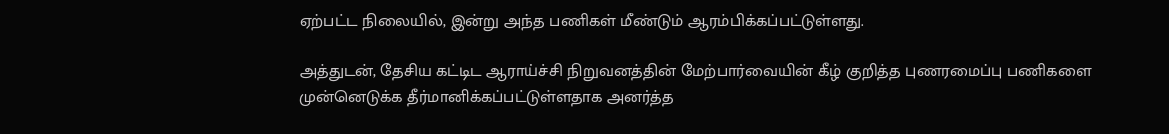ஏற்பட்ட நிலையில், இன்று அந்த பணிகள் மீண்டும் ஆரம்பிக்கப்பட்டுள்ளது.

அத்துடன், தேசிய கட்டிட ஆராய்ச்சி நிறுவனத்தின் மேற்பார்வையின் கீழ் குறித்த புணரமைப்பு பணிகளை முன்னெடுக்க தீர்மானிக்கப்பட்டுள்ளதாக அனர்த்த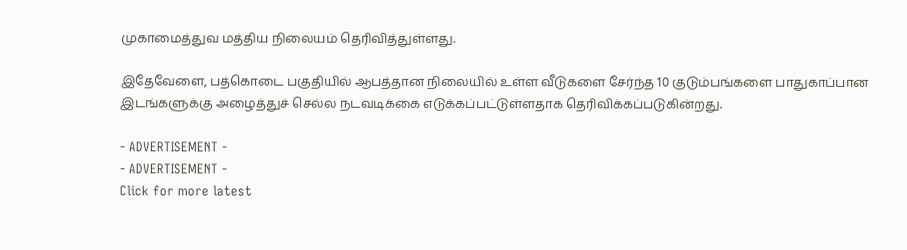முகாமைத்துவ மத்திய நிலையம் தெரிவித்துள்ளது.

இதேவேளை, பத்கொடை பகுதியில் ஆபத்தான நிலையில் உள்ள வீடுகளை சேர்ந்த 10 குடும்பங்களை பாதுகாப்பான இடங்களுக்கு அழைத்துச் செல்ல நடவடிக்கை எடுக்கப்பட்டுள்ளதாக தெரிவிக்கப்படுகின்றது.

- ADVERTISEMENT -
- ADVERTISEMENT -
Click for more latest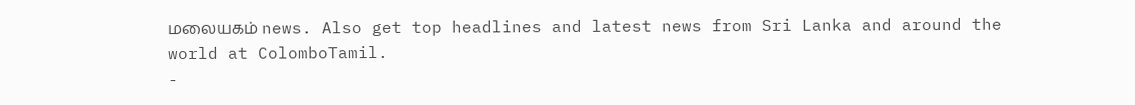மலையகம் news. Also get top headlines and latest news from Sri Lanka and around the world at ColomboTamil.
-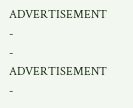ADVERTISEMENT -
- ADVERTISEMENT -